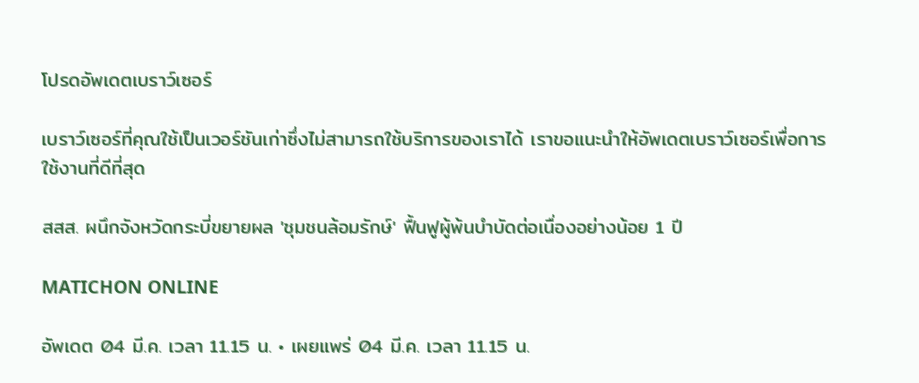โปรดอัพเดตเบราว์เซอร์

เบราว์เซอร์ที่คุณใช้เป็นเวอร์ชันเก่าซึ่งไม่สามารถใช้บริการของเราได้ เราขอแนะนำให้อัพเดตเบราว์เซอร์เพื่อการใช้งานที่ดีที่สุด

สสส. ผนึกจังหวัดกระบี่ขยายผล 'ชุมชนล้อมรักษ์' ฟื้นฟูผู้พ้นบำบัดต่อเนื่องอย่างน้อย 1 ปี

MATICHON ONLINE

อัพเดต 04 มี.ค. เวลา 11.15 น. • เผยแพร่ 04 มี.ค. เวลา 11.15 น.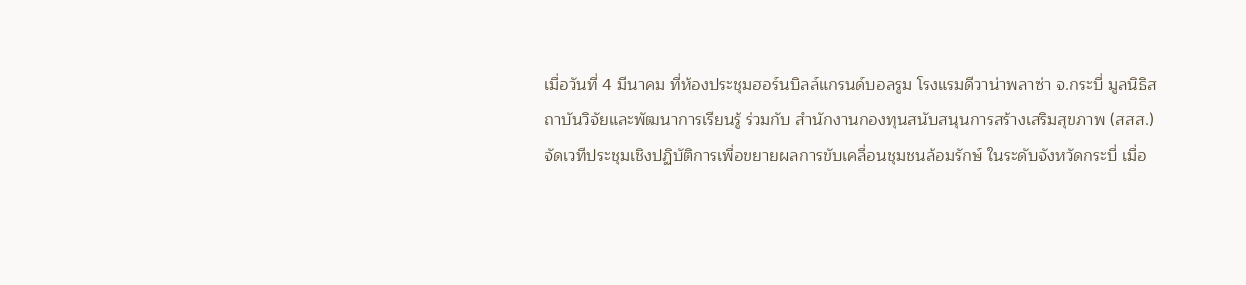เมื่อวันที่ 4 มีนาคม ที่ห้องประชุมฮอร์นบิลล์แกรนด์บอลรูม โรงแรมดีวาน่าพลาซ่า จ.กระบี่ มูลนิธิสถาบันวิจัยและพัฒนาการเรียนรู้ ร่วมกับ สำนักงานกองทุนสนับสนุนการสร้างเสริมสุขภาพ (สสส.) จัดเวทีประชุมเชิงปฏิบัติการเพื่อขยายผลการขับเคลื่อนชุมชนล้อมรักษ์ ในระดับจังหวัดกระบี่ เมื่อ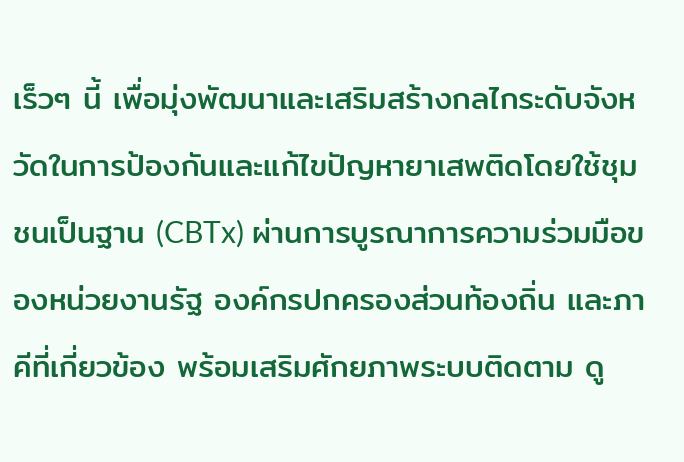เร็วๆ นี้ เพื่อมุ่งพัฒนาและเสริมสร้างกลไกระดับจังหวัดในการป้องกันและแก้ไขปัญหายาเสพติดโดยใช้ชุมชนเป็นฐาน (CBTx) ผ่านการบูรณาการความร่วมมือของหน่วยงานรัฐ องค์กรปกครองส่วนท้องถิ่น และภาคีที่เกี่ยวข้อง พร้อมเสริมศักยภาพระบบติดตาม ดู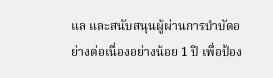แล และสนับสนุนผู้ผ่านการบำบัดอย่างต่อเนื่องอย่างน้อย 1 ปี เพื่อป้อง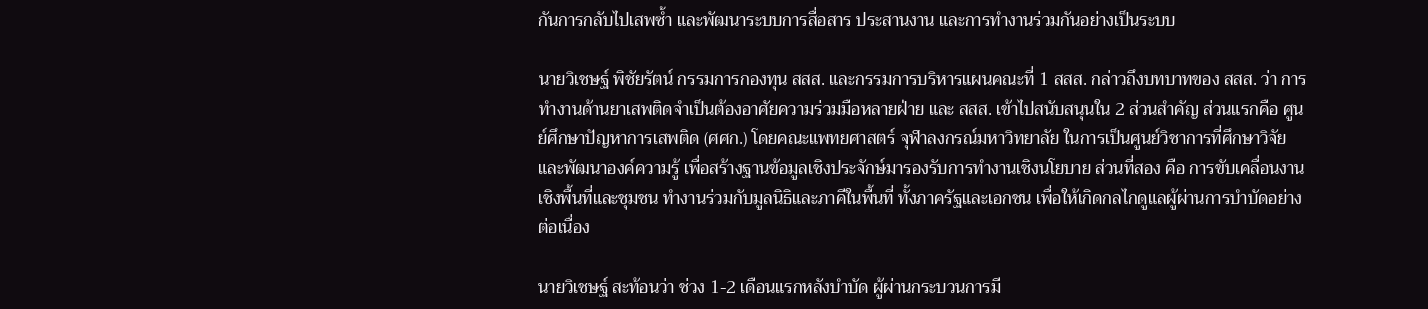กันการกลับไปเสพซ้ำ และพัฒนาระบบการสื่อสาร ประสานงาน และการทำงานร่วมกันอย่างเป็นระบบ

นายวิเชษฐ์ พิชัยรัตน์ กรรมการกองทุน สสส. และกรรมการบริหารแผนคณะที่ 1 สสส. กล่าวถึงบทบาทของ สสส. ว่า การทำงานด้านยาเสพติดจำเป็นต้องอาศัยความร่วมมือหลายฝ่าย และ สสส. เข้าไปสนับสนุนใน 2 ส่วนสำคัญ ส่วนแรกคือ ศูนย์ศึกษาปัญหาการเสพติด (ศศก.) โดยคณะแพทยศาสตร์ จุฬาลงกรณ์มหาวิทยาลัย ในการเป็นศูนย์วิชาการที่ศึกษาวิจัยและพัฒนาองค์ความรู้ เพื่อสร้างฐานข้อมูลเชิงประจักษ์มารองรับการทำงานเชิงนโยบาย ส่วนที่สอง คือ การขับเคลื่อนงานเชิงพื้นที่และชุมชน ทำงานร่วมกับมูลนิธิและภาคีในพื้นที่ ทั้งภาครัฐและเอกชน เพื่อให้เกิดกลไกดูแลผู้ผ่านการบำบัดอย่างต่อเนื่อง

นายวิเชษฐ์ สะท้อนว่า ช่วง 1-2 เดือนแรกหลังบำบัด ผู้ผ่านกระบวนการมี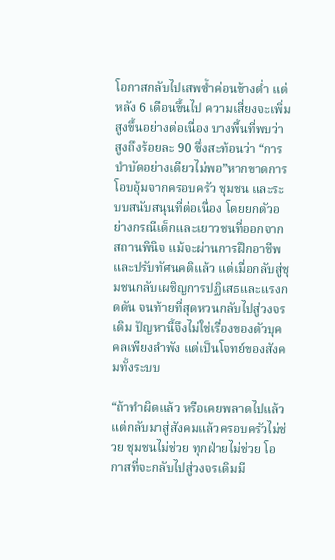โอกาสกลับไปเสพซ้ำค่อนข้างต่ำ แต่หลัง 6 เดือนขึ้นไป ความเสี่ยงจะเพิ่มสูงขึ้นอย่างต่อเนื่อง บางพื้นที่พบว่าสูงถึงร้อยละ 90 ซึ่งสะท้อนว่า “การบำบัดอย่างเดียวไม่พอ”หากขาดการโอบอุ้มจากครอบครัว ชุมชน และระบบสนับสนุนที่ต่อเนื่อง โดยยกตัวอย่างกรณีเด็กและเยาวชนที่ออกจากสถานพินิจ แม้จะผ่านการฝึกอาชีพและปรับทัศนคติแล้ว แต่เมื่อกลับสู่ชุมชนกลับเผชิญการปฏิเสธและแรงกดดัน จนท้ายที่สุดหวนกลับไปสู่วงจรเดิม ปัญหานี้จึงไม่ใช่เรื่องของตัวบุคคลเพียงลำพัง แต่เป็นโจทย์ของสังคมทั้งระบบ

“ถ้าทำผิดแล้ว หรือเคยพลาดไปแล้ว แต่กลับมาสู่สังคมแล้วครอบครัวไม่ช่วย ชุมชนไม่ช่วย ทุกฝ่ายไม่ช่วย โอกาสที่จะกลับไปสู่วงจรเดิมมี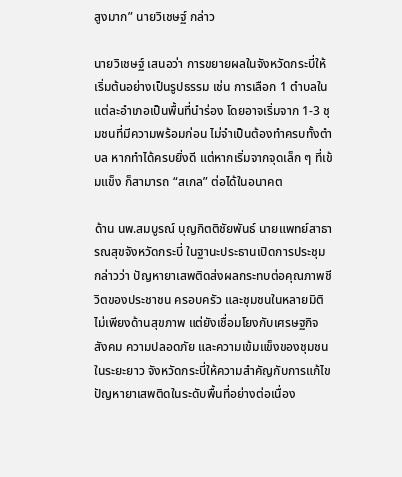สูงมาก” นายวิเชษฐ์ กล่าว

นายวิเชษฐ์ เสนอว่า การขยายผลในจังหวัดกระบี่ให้เริ่มต้นอย่างเป็นรูปธรรม เช่น การเลือก 1 ตำบลในแต่ละอำเภอเป็นพื้นที่นำร่อง โดยอาจเริ่มจาก 1-3 ชุมชนที่มีความพร้อมก่อน ไม่จำเป็นต้องทำครบทั้งตำบล หากทำได้ครบยิ่งดี แต่หากเริ่มจากจุดเล็ก ๆ ที่เข้มแข็ง ก็สามารถ “สเกล” ต่อได้ในอนาคต

ด้าน นพ.สมบูรณ์ บุญกิตติชัยพันธ์ นายแพทย์สาธารณสุขจังหวัดกระบี่ ในฐานะประธานเปิดการประชุม กล่าวว่า ปัญหายาเสพติดส่งผลกระทบต่อคุณภาพชีวิตของประชาชน ครอบครัว และชุมชนในหลายมิติ ไม่เพียงด้านสุขภาพ แต่ยังเชื่อมโยงกับเศรษฐกิจ สังคม ความปลอดภัย และความเข้มแข็งของชุมชนในระยะยาว จังหวัดกระบี่ให้ความสำคัญกับการแก้ไขปัญหายาเสพติดในระดับพื้นที่อย่างต่อเนื่อง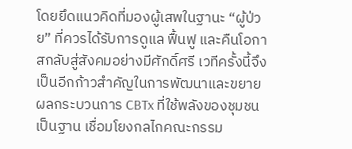โดยยึดแนวคิดที่มองผู้เสพในฐานะ “ผู้ป่วย” ที่ควรได้รับการดูแล ฟื้นฟู และคืนโอกาสกลับสู่สังคมอย่างมีศักดิ์ศรี เวทีครั้งนี้จึงเป็นอีกก้าวสำคัญในการพัฒนาและขยายผลกระบวนการ CBTx ที่ใช้พลังของชุมชนเป็นฐาน เชื่อมโยงกลไกคณะกรรม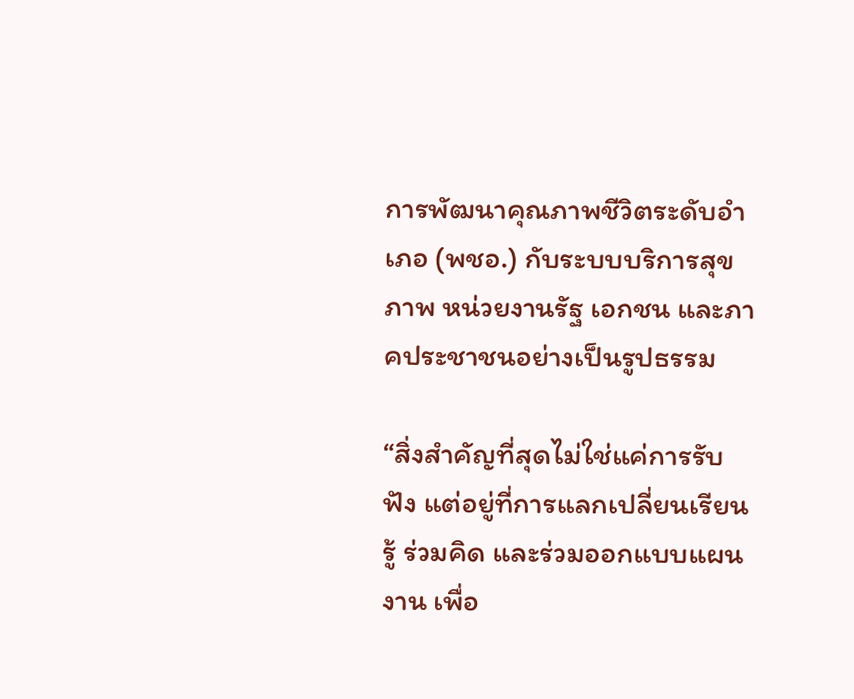การพัฒนาคุณภาพชีวิตระดับอำเภอ (พชอ.) กับระบบบริการสุขภาพ หน่วยงานรัฐ เอกชน และภาคประชาชนอย่างเป็นรูปธรรม

“สิ่งสำคัญที่สุดไม่ใช่แค่การรับฟัง แต่อยู่ที่การแลกเปลี่ยนเรียนรู้ ร่วมคิด และร่วมออกแบบแผนงาน เพื่อ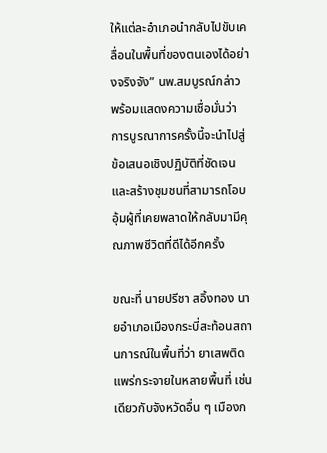ให้แต่ละอำเภอนำกลับไปขับเคลื่อนในพื้นที่ของตนเองได้อย่างจริงจัง” นพ.สมบูรณ์กล่าว พร้อมแสดงความเชื่อมั่นว่า การบูรณาการครั้งนี้จะนำไปสู่ข้อเสนอเชิงปฏิบัติที่ชัดเจน และสร้างชุมชนที่สามารถโอบอุ้มผู้ที่เคยพลาดให้กลับมามีคุณภาพชีวิตที่ดีได้อีกครั้ง

ขณะที่ นายปรีชา สอิ้งทอง นายอำเภอเมืองกระบี่สะท้อนสถานการณ์ในพื้นที่ว่า ยาเสพติดแพร่กระจายในหลายพื้นที่ เช่นเดียวกับจังหวัดอื่น ๆ เมืองก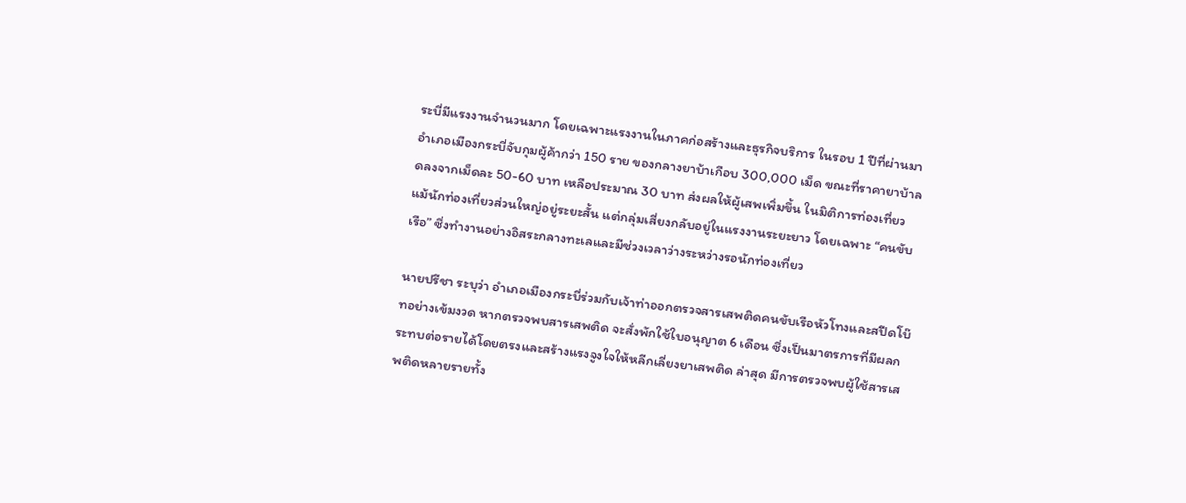ระบี่มีแรงงานจำนวนมาก โดยเฉพาะแรงงานในภาคก่อสร้างและธุรกิจบริการ ในรอบ 1 ปีที่ผ่านมา อำเภอเมืองกระบี่จับกุมผู้ค้ากว่า 150 ราย ของกลางยาบ้าเกือบ 300,000 เม็ด ขณะที่ราคายาบ้าลดลงจากเม็ดละ 50-60 บาท เหลือประมาณ 30 บาท ส่งผลให้ผู้เสพเพิ่มขึ้น ในมิติการท่องเที่ยว แม้นักท่องเที่ยวส่วนใหญ่อยู่ระยะสั้น แต่กลุ่มเสี่ยงกลับอยู่ในแรงงานระยะยาว โดยเฉพาะ “คนขับเรือ” ซึ่งทำงานอย่างอิสระกลางทะเลและมีช่วงเวลาว่างระหว่างรอนักท่องเที่ยว

นายปรีชา ระบุว่า อำเภอเมืองกระบี่ร่วมกับเจ้าท่าออกตรวจสารเสพติดคนขับเรือหัวโทงและสปีดโบ๊ทอย่างเข้มงวด หากตรวจพบสารเสพติด จะสั่งพักใช้ใบอนุญาต 6 เดือน ซึ่งเป็นมาตรการที่มีผลกระทบต่อรายได้โดยตรงและสร้างแรงจูงใจให้หลีกเลี่ยงยาเสพติด ล่าสุด มีการตรวจพบผู้ใช้สารเสพติดหลายรายทั้ง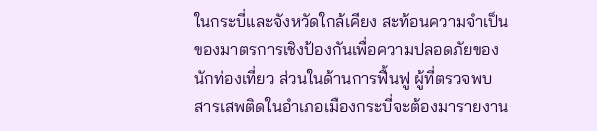ในกระบี่และจังหวัดใกล้เคียง สะท้อนความจำเป็นของมาตรการเชิงป้องกันเพื่อความปลอดภัยของนักท่องเที่ยว ส่วนในด้านการฟื้นฟู ผู้ที่ตรวจพบสารเสพติดในอำเภอเมืองกระบี่จะต้องมารายงาน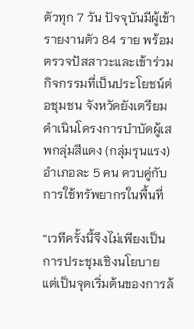ตัวทุก 7 วัน ปัจจุบันมีผู้เข้ารายงานตัว 84 ราย พร้อมตรวจปัสสาวะและเข้าร่วมกิจกรรมที่เป็นประโยชน์ต่อชุมชน จังหวัดยังเตรียมดำเนินโครงการบำบัดผู้เสพกลุ่มสีแดง (กลุ่มรุนแรง) อำเภอละ 5 คน ควบคู่กับการใช้ทรัพยากรในพื้นที่

“เวทีครั้งนี้จึงไม่เพียงเป็นการประชุมเชิงนโยบาย แต่เป็นจุดเริ่มต้นของการล้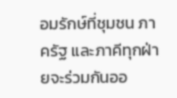อมรักษ์ที่ชุมชน ภาครัฐ และภาคีทุกฝ่ายจะร่วมกันออ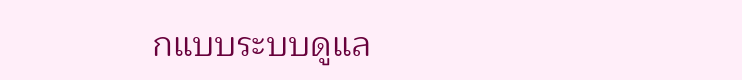กแบบระบบดูแล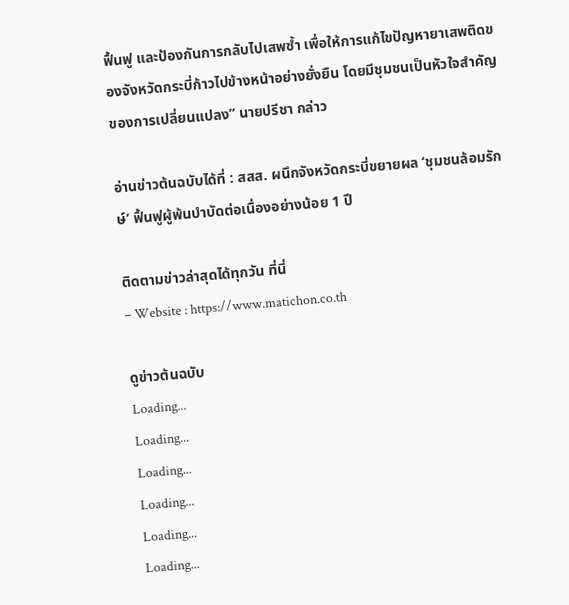ฟื้นฟู และป้องกันการกลับไปเสพซ้ำ เพื่อให้การแก้ไขปัญหายาเสพติดของจังหวัดกระบี่ก้าวไปข้างหน้าอย่างยั่งยืน โดยมีชุมชนเป็นหัวใจสำคัญของการเปลี่ยนแปลง” นายปรีชา กล่าว

อ่านข่าวต้นฉบับได้ที่ : สสส. ผนึกจังหวัดกระบี่ขยายผล ‘ชุมชนล้อมรักษ์’ ฟื้นฟูผู้พ้นบำบัดต่อเนื่องอย่างน้อย 1 ปี

ติดตามข่าวล่าสุดได้ทุกวัน ที่นี่
– Website : https://www.matichon.co.th

ดูข่าวต้นฉบับ
Loading...
Loading...
Loading...
Loading...
Loading...
Loading...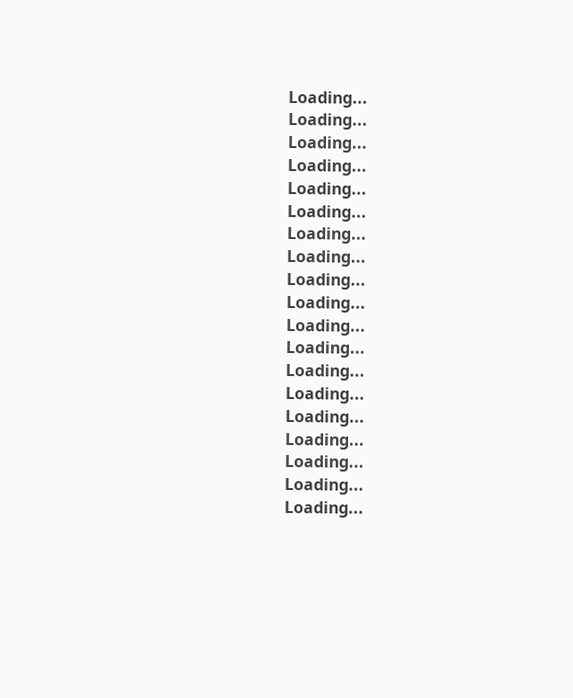Loading...
Loading...
Loading...
Loading...
Loading...
Loading...
Loading...
Loading...
Loading...
Loading...
Loading...
Loading...
Loading...
Loading...
Loading...
Loading...
Loading...
Loading...
Loading...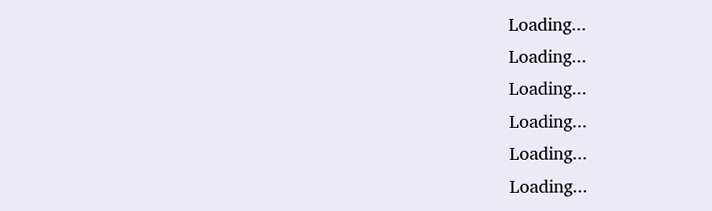Loading...
Loading...
Loading...
Loading...
Loading...
Loading...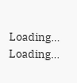Loading...
Loading...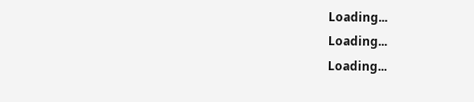Loading...
Loading...
Loading...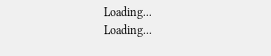Loading...
Loading...